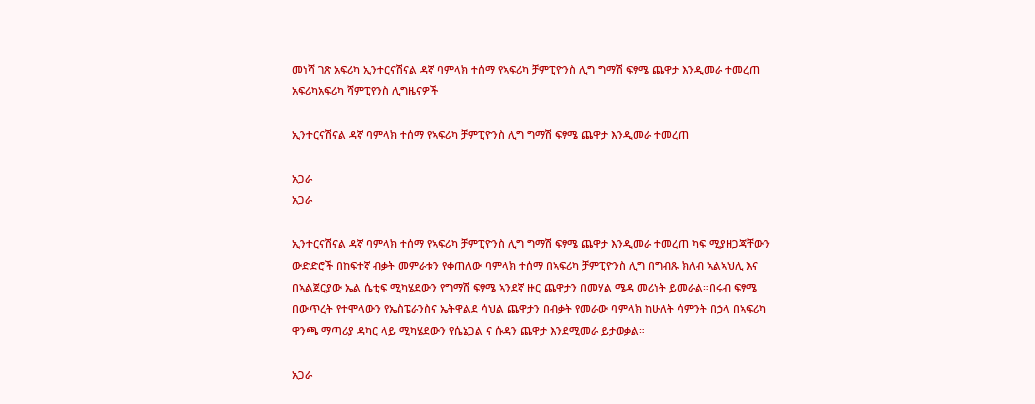መነሻ ገጽ አፍሪካ ኢንተርናሽናል ዳኛ ባምላክ ተሰማ የኣፍሪካ ቻምፒዮንስ ሊግ ግማሽ ፍፃሜ ጨዋታ እንዲመራ ተመረጠ
አፍሪካአፍሪካ ሻምፒየንስ ሊግዜናዎች

ኢንተርናሽናል ዳኛ ባምላክ ተሰማ የኣፍሪካ ቻምፒዮንስ ሊግ ግማሽ ፍፃሜ ጨዋታ እንዲመራ ተመረጠ

አጋራ
አጋራ

ኢንተርናሽናል ዳኛ ባምላክ ተሰማ የኣፍሪካ ቻምፒዮንስ ሊግ ግማሽ ፍፃሜ ጨዋታ እንዲመራ ተመረጠ ካፍ ሚያዘጋጃቸውን ውድድሮች በከፍተኛ ብቃት መምራቱን የቀጠለው ባምላክ ተሰማ በኣፍሪካ ቻምፒዮንስ ሊግ በግብጹ ክለብ ኣልኣህሊ እና በኣልጀርያው ኤል ሴቲፍ ሚካሄደውን የግማሽ ፍፃሜ ኣንደኛ ዙር ጨዋታን በመሃል ሜዳ መሪነት ይመራል።በሩብ ፍፃሜ በውጥረት የተሞላውን የኤስፔራንስና ኤትዋልደ ሳህል ጨዋታን በብቃት የመራው ባምላክ ከሁለት ሳምንት በኃላ በኣፍሪካ ዋንጫ ማጣሪያ ዳካር ላይ ሚካሄደውን የሴኔጋል ና ሱዳን ጨዋታ እንደሚመራ ይታወቃል።

አጋራ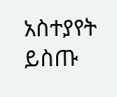አስተያየት ይስጡ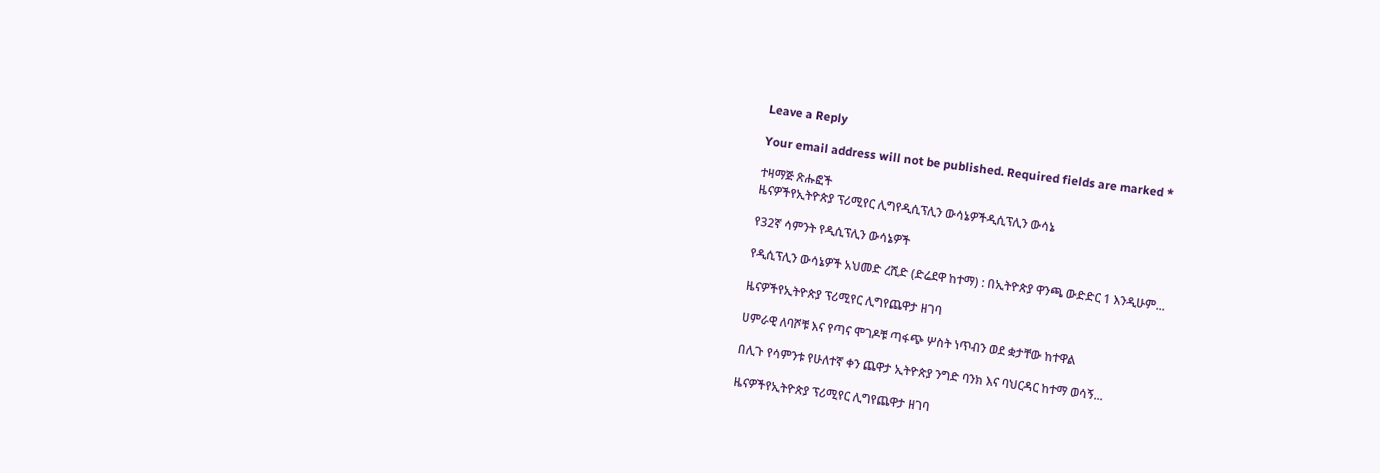Leave a Reply

Your email address will not be published. Required fields are marked *

ተዛማጅ ጽሑፎች
ዜናዎችየኢትዮጵያ ፕሪሚየር ሊግየዲሲፕሊን ውሳኔዎችዲሲፕሊን ውሳኔ

የ32ኛ ሳምንት የዲሲፕሊን ውሳኔዎች

የዲሲፕሊን ውሳኔዎች አህመድ ረሺድ (ድሬደዋ ከተማ) : በኢትዮጵያ ዋንጫ ውድድር 1 እንዲሁም...

ዜናዎችየኢትዮጵያ ፕሪሚየር ሊግየጨዋታ ዘገባ

ሀምራዊ ለባሾቹ እና የጣና ሞገዶቹ ጣፋጭ ሦስት ነጥብን ወደ ቋታቸው ከተዋል

በሊጉ የሳምንቱ የሁለተኛ ቀን ጨዋታ ኢትዮጵያ ንግድ ባንክ እና ባህርዳር ከተማ ወሳኝ...

ዜናዎችየኢትዮጵያ ፕሪሚየር ሊግየጨዋታ ዘገባ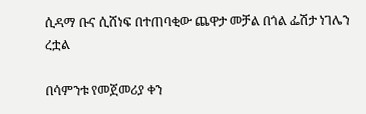ሲዳማ ቡና ሲሸነፍ በተጠባቂው ጨዋታ መቻል በጎል ፌሽታ ነገሌን ረቷል

በሳምንቱ የመጀመሪያ ቀን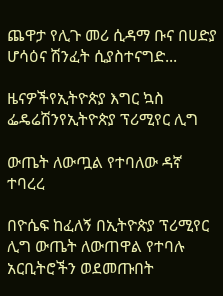ጨዋታ የሊጉ መሪ ሲዳማ ቡና በሀድያ ሆሳዕና ሽንፈት ሲያስተናግድ...

ዜናዎችየኢትዮጵያ እግር ኳስ ፌዴሬሽንየኢትዮጵያ ፕሪሚየር ሊግ

ውጤት ለውጧል የተባለው ዳኛ ተባረረ

በዮሴፍ ከፈለኝ በኢትዮጵያ ፕሪሚየር ሊግ ውጤት ለውጠዋል የተባሉ አርቢትሮችን ወደመጡበት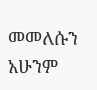መመለሱን አሁንም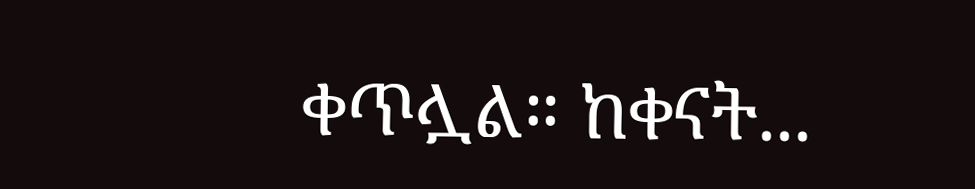ቀጥሏል። ከቀናት...